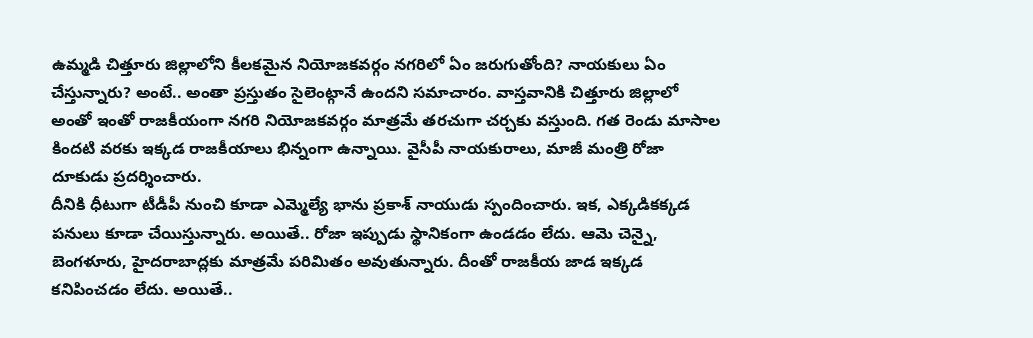ఉమ్మడి చిత్తూరు జిల్లాలోని కీలకమైన నియోజకవర్గం నగరిలో ఏం జరుగుతోంది? నాయకులు ఏం చేస్తున్నారు? అంటే.. అంతా ప్రస్తుతం సైలెంట్గానే ఉందని సమాచారం. వాస్తవానికి చిత్తూరు జిల్లాలో అంతో ఇంతో రాజకీయంగా నగరి నియోజకవర్గం మాత్రమే తరచుగా చర్చకు వస్తుంది. గత రెండు మాసాల కిందటి వరకు ఇక్కడ రాజకీయాలు భిన్నంగా ఉన్నాయి. వైసీపీ నాయకురాలు, మాజీ మంత్రి రోజా దూకుడు ప్రదర్శించారు.
దీనికి ధీటుగా టీడీపీ నుంచి కూడా ఎమ్మెల్యే భాను ప్రకాశ్ నాయుడు స్పందించారు. ఇక, ఎక్కడికక్కడ పనులు కూడా చేయిస్తున్నారు. అయితే.. రోజా ఇప్పుడు స్థానికంగా ఉండడం లేదు. ఆమె చెన్నై, బెంగళూరు, హైదరాబాద్లకు మాత్రమే పరిమితం అవుతున్నారు. దీంతో రాజకీయ జాడ ఇక్కడ కనిపించడం లేదు. అయితే..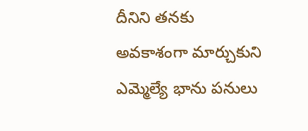దీనిని తనకు అవకాశంగా మార్చుకుని ఎమ్మెల్యే భాను పనులు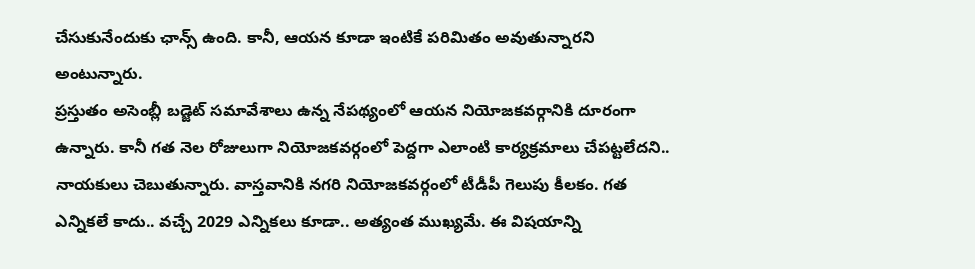చేసుకునేందుకు ఛాన్స్ ఉంది. కానీ, ఆయన కూడా ఇంటికే పరిమితం అవుతున్నారని అంటున్నారు.
ప్రస్తుతం అసెంబ్లీ బడ్జెట్ సమావేశాలు ఉన్న నేపథ్యంలో ఆయన నియోజకవర్గానికి దూరంగా ఉన్నారు. కానీ గత నెల రోజులుగా నియోజకవర్గంలో పెద్దగా ఎలాంటి కార్యక్రమాలు చేపట్టలేదని.. నాయకులు చెబుతున్నారు. వాస్తవానికి నగరి నియోజకవర్గంలో టీడీపీ గెలుపు కీలకం. గత ఎన్నికలే కాదు.. వచ్చే 2029 ఎన్నికలు కూడా.. అత్యంత ముఖ్యమే. ఈ విషయాన్ని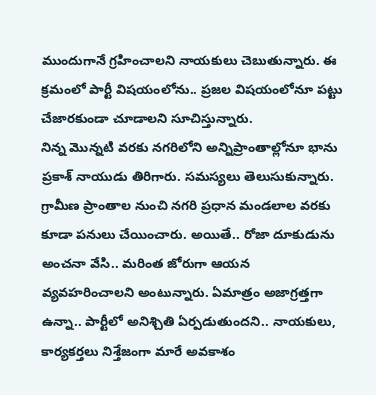ముందుగానే గ్రహించాలని నాయకులు చెబుతున్నారు. ఈ క్రమంలో పార్టీ విషయంలోను.. ప్రజల విషయంలోనూ పట్టు చేజారకుండా చూడాలని సూచిస్తున్నారు.
నిన్న మొన్నటి వరకు నగరిలోని అన్నిప్రాంతాల్లోనూ భాను ప్రకాశ్ నాయుడు తిరిగారు. సమస్యలు తెలుసుకున్నారు. గ్రామీణ ప్రాంతాల నుంచి నగరి ప్రధాన మండలాల వరకు కూడా పనులు చేయించారు. అయితే.. రోజా దూకుడును అంచనా వేసి.. మరింత జోరుగా ఆయన వ్యవహరించాలని అంటున్నారు. ఏమాత్రం అజాగ్రత్తగా ఉన్నా.. పార్టీలో అనిశ్చితి ఏర్పడుతుందని.. నాయకులు, కార్యకర్తలు నిశ్తేజంగా మారే అవకాశం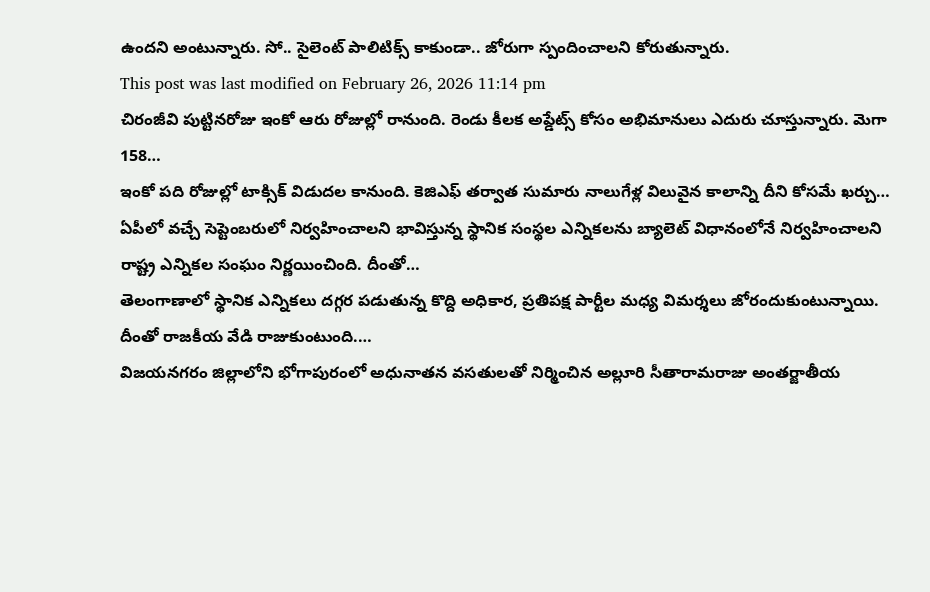ఉందని అంటున్నారు. సో.. సైలెంట్ పాలిటిక్స్ కాకుండా.. జోరుగా స్పందించాలని కోరుతున్నారు.
This post was last modified on February 26, 2026 11:14 pm
చిరంజీవి పుట్టినరోజు ఇంకో ఆరు రోజుల్లో రానుంది. రెండు కీలక అప్డేట్స్ కోసం అభిమానులు ఎదురు చూస్తున్నారు. మెగా 158…
ఇంకో పది రోజుల్లో టాక్సిక్ విడుదల కానుంది. కెజిఎఫ్ తర్వాత సుమారు నాలుగేళ్ల విలువైన కాలాన్ని దీని కోసమే ఖర్చు…
ఏపీలో వచ్చే సెప్టెంబరులో నిర్వహించాలని భావిస్తున్న స్థానిక సంస్థల ఎన్నికలను బ్యాలెట్ విధానంలోనే నిర్వహించాలని రాష్ట్ర ఎన్నికల సంఘం నిర్ణయించింది. దీంతో…
తెలంగాణాలో స్థానిక ఎన్నికలు దగ్గర పడుతున్న కొద్ది అధికార, ప్రతిపక్ష పార్టీల మధ్య విమర్శలు జోరందుకుంటున్నాయి. దీంతో రాజకీయ వేడి రాజుకుంటుంది.…
విజయనగరం జిల్లాలోని భోగాపురంలో అధునాతన వసతులతో నిర్మించిన అల్లూరి సీతారామరాజు అంతర్జాతీయ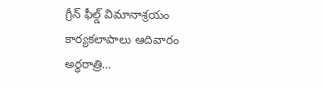గ్రీన్ ఫీల్డ్ విమానాశ్రయం కార్యకలాపాలు ఆదివారం అర్ధరాత్రి…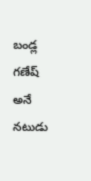బండ్ల గణేష్ అనే నటుడు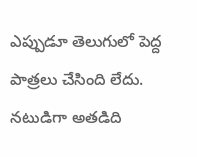ఎప్పుడూ తెలుగులో పెద్ద పాత్రలు చేసింది లేదు. నటుడిగా అతడిది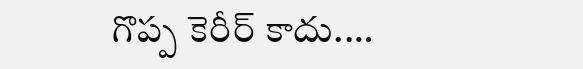గొప్ప కెరీర్ కాదు.…